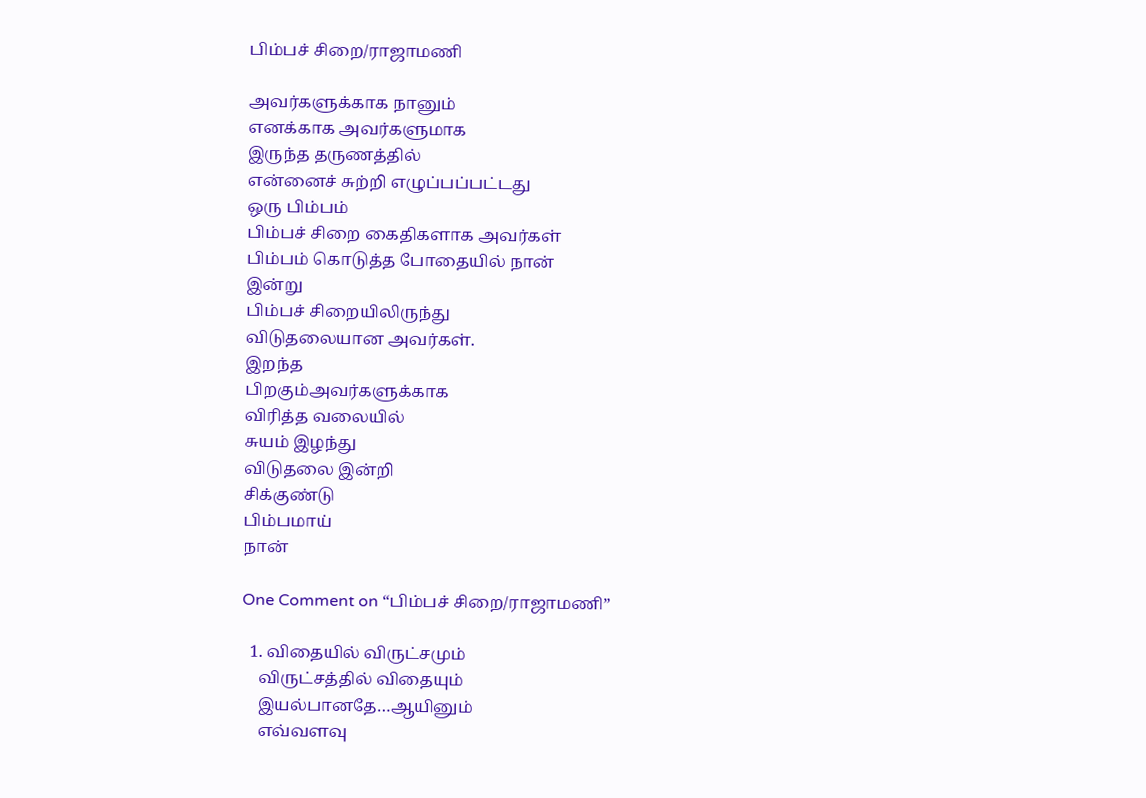பிம்பச் சிறை/ராஜாமணி

அவர்களுக்காக நானும்
எனக்காக அவர்களுமாக
இருந்த தருணத்தில்
என்னைச் சுற்றி எழுப்பப்பட்டது
ஒரு பிம்பம்
பிம்பச் சிறை கைதிகளாக அவர்கள்
பிம்பம் கொடுத்த போதையில் நான்
இன்று
பிம்பச் சிறையிலிருந்து
விடுதலையான அவர்கள்.
இறந்த
பிறகும்அவர்களுக்காக
விரித்த வலையில்
சுயம் இழந்து
விடுதலை இன்றி
சிக்குண்டு
பிம்பமாய்
நான்

One Comment on “பிம்பச் சிறை/ராஜாமணி”

  1. விதையில் விருட்சமும்
    விருட்சத்தில் விதையும்
    இயல்பானதே…ஆயினும்
    எவ்வளவு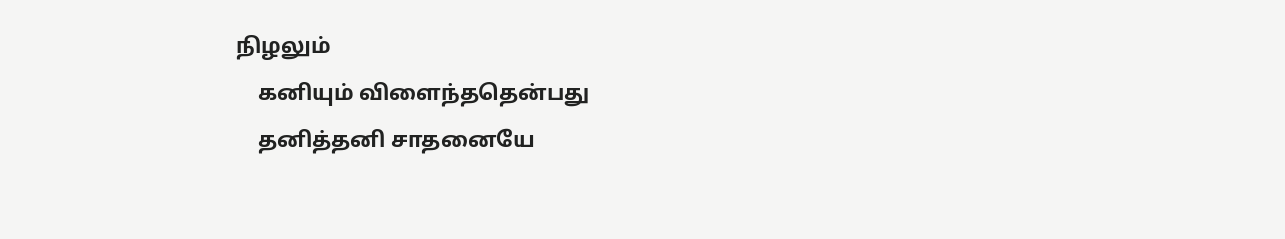நிழலும்
    கனியும் விளைந்ததென்பது
    தனித்தனி சாதனையே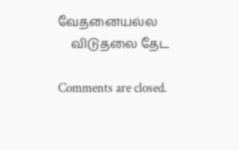வேதனையல்ல
    விடுதலை தேட

Comments are closed.